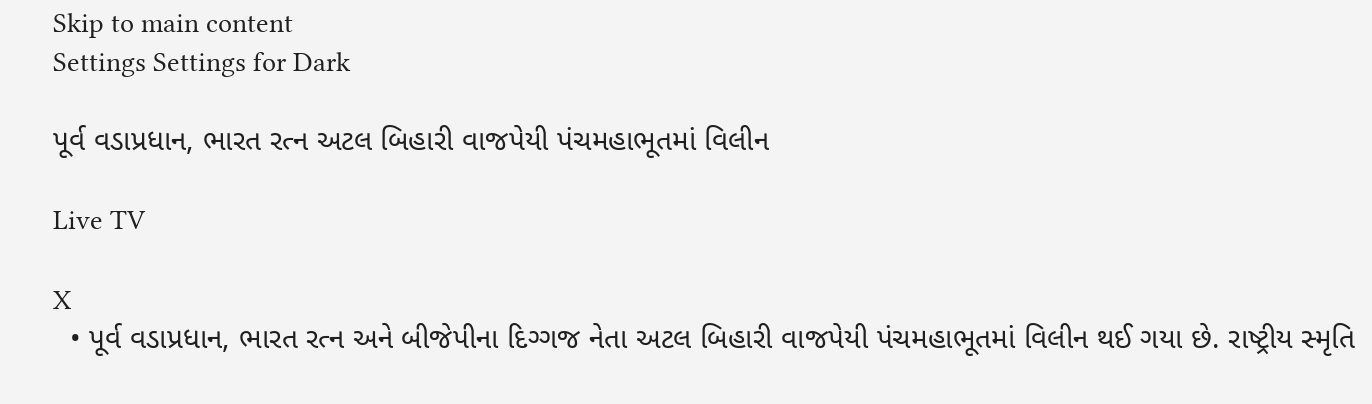Skip to main content
Settings Settings for Dark

પૂર્વ વડાપ્રધાન, ભારત રત્ન અટલ બિહારી વાજપેયી પંચમહાભૂતમાં વિલીન

Live TV

X
  • પૂર્વ વડાપ્રધાન, ભારત રત્ન અને બીજેપીના દિગ્ગજ નેતા અટલ બિહારી વાજપેયી પંચમહાભૂતમાં વિલીન થઈ ગયા છે. રાષ્ટ્રીય સ્મૃતિ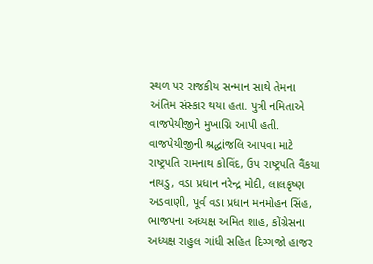સ્થળ પર રાજકીય સન્માન સાથે તેમના અંતિમ સંસ્કાર થયા હતા. પુત્રી નમિતાએ વાજપેયીજીને મુખાગ્નિ આપી હતી. વાજપેયીજીની શ્રદ્ધાંજલિ આપવા માટે રાષ્ટ્રપતિ રામનાથ કોવિંદ, ઉપ રાષ્ટ્રપતિ વૈંકયા નાયડુ, વડા પ્રધાન નરેન્દ્ર મોદી, લાલકૃષ્ણ અડવાણી, પૂર્વ વડા પ્રધાન મનમોહન સિંહ, ભાજપના અધ્યક્ષ અમિત શાહ, કોંગ્રેસના અધ્યક્ષ રાહુલ ગાંધી સહિત દિગ્ગજો હાજર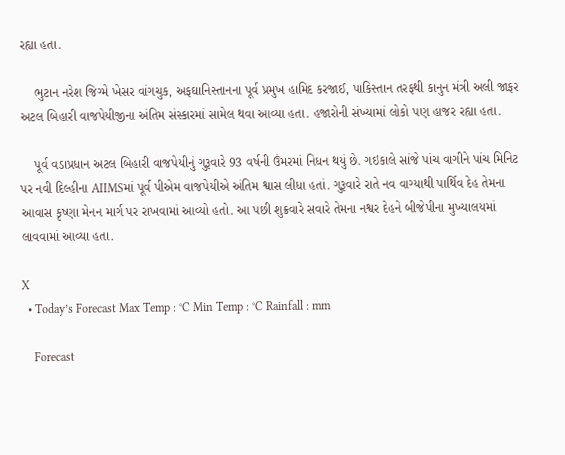રહ્યા હતા.

    ભુટાન નરેશ જિગ્મે ખેસર વાંગચુક, અફઘાનિસ્તાનના પૂર્વ પ્રમુખ હામિદ કરજાઈ, પાકિસ્તાન તરફથી કાનુન મંત્રી અલી જાફર અટલ બિહારી વાજપેયીજીના અંતિમ સંસ્કારમાં સામેલ થવા આવ્યા હતા. હજારોની સંખ્યામાં લોકો પણ હાજર રહ્યા હતા.

    પૂર્વ વડાપ્રધાન અટલ બિહારી વાજપેયીનું ગુરૂવારે 93 વર્ષની ઉંમરમાં નિધન થયું છે. ગઇકાલે સાંજે પાંચ વાગીને પાંચ મિનિટ પર નવી દિલ્હીના AIIMSમાં પૂર્વ પીએમ વાજપેયીએ અંતિમ શ્વાસ લીધા હતાં. ગુરૂવારે રાતે નવ વાગ્યાથી પાર્થિવ દેહ તેમના આવાસ કૃષ્ણા મેનન માર્ગ પર રાખવામાં આવ્યો હતો. આ પછી શુક્રવારે સવારે તેમના નશ્વર દેહને બીજેપીના મુખ્યાલયમાં લાવવામાં આવ્યા હતા.

X
  • Today’s Forecast Max Temp : °C Min Temp : °C Rainfall : mm

    Forecast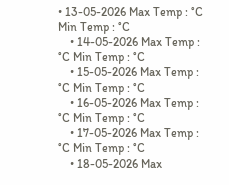• 13-05-2026 Max Temp : °C Min Temp : °C
    • 14-05-2026 Max Temp : °C Min Temp : °C
    • 15-05-2026 Max Temp : °C Min Temp : °C
    • 16-05-2026 Max Temp : °C Min Temp : °C
    • 17-05-2026 Max Temp : °C Min Temp : °C
    • 18-05-2026 Max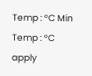Temp : °C Min Temp : °C
apply